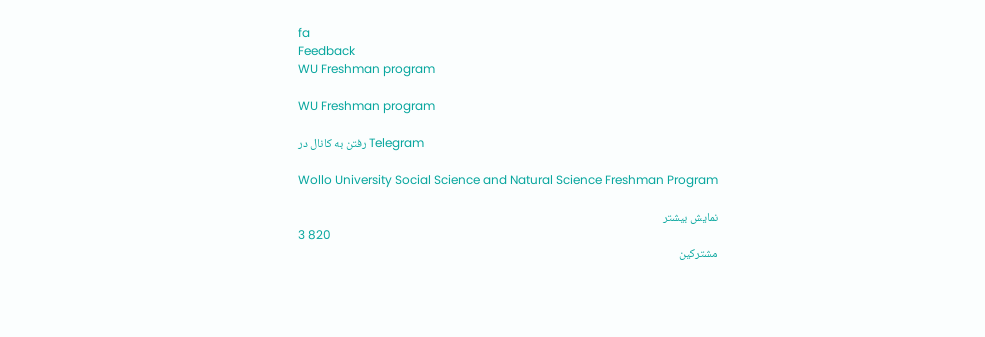fa
Feedback
WU Freshman program

WU Freshman program

رفتن به کانال در Telegram

Wollo University Social Science and Natural Science Freshman Program

نمایش بیشتر
3 820
مشترکین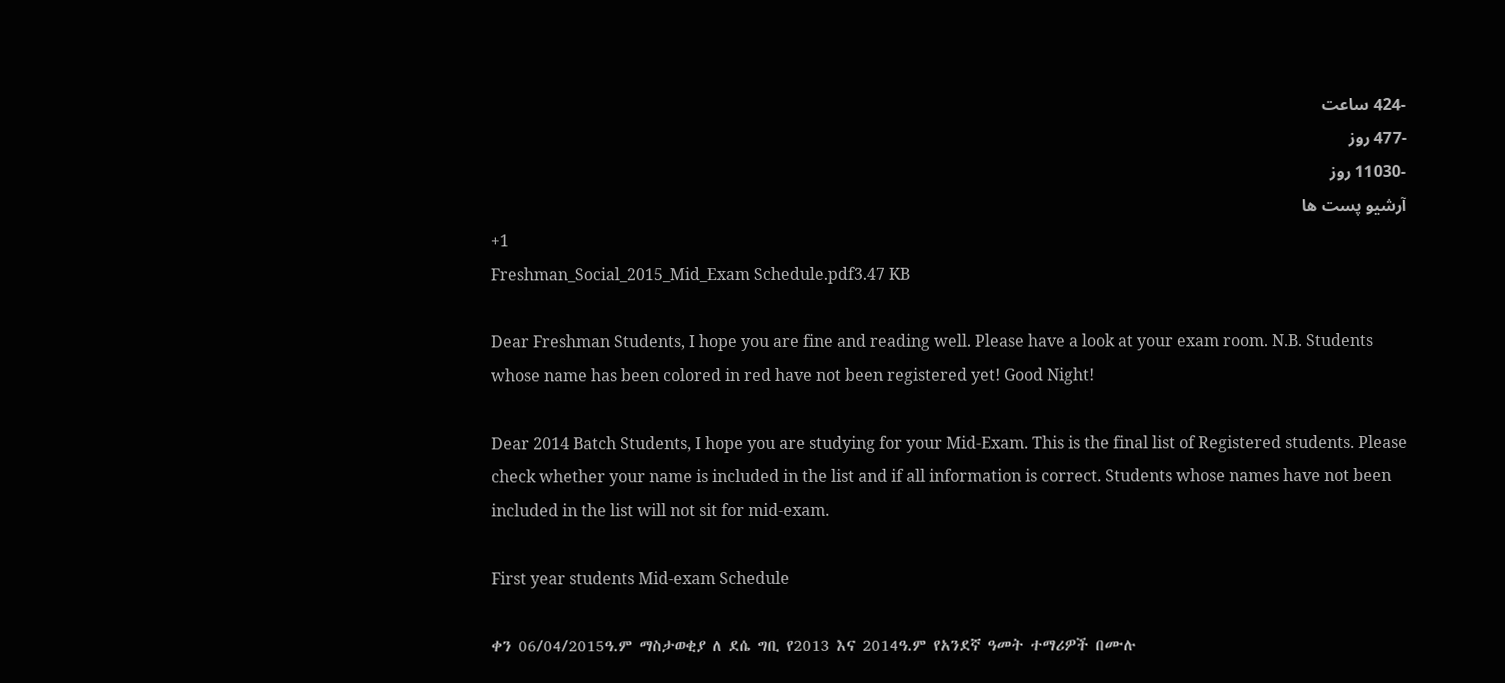-424 ساعت
-477 روز
-11030 روز
آرشیو پست ها
+1
Freshman_Social_2015_Mid_Exam Schedule.pdf3.47 KB

Dear Freshman Students, I hope you are fine and reading well. Please have a look at your exam room. N.B. Students whose name has been colored in red have not been registered yet! Good Night!

Dear 2014 Batch Students, I hope you are studying for your Mid-Exam. This is the final list of Registered students. Please check whether your name is included in the list and if all information is correct. Students whose names have not been included in the list will not sit for mid-exam.

First year students Mid-exam Schedule

ቀን 06/04/2015ዓ.ም ማስታወቂያ ለ ደሴ ግቢ የ2013 እና 2014ዓ.ም የአንደኛ ዓመት ተማሪዎች በሙሉ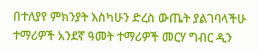በተለያየ ምክንያት እስካሁን ድረስ ውጤት ያልገባላችሁ ተማሪዎች አንደኛ ዓመት ተማሪዎች መርሃ ግብር ዲን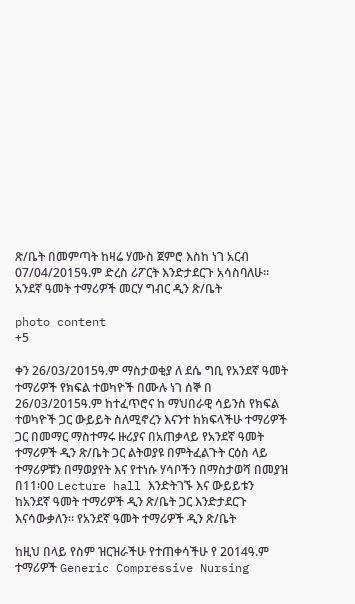ጽ/ቤት በመምጣት ከዛሬ ሃሙስ ጀምሮ እስከ ነገ አርብ 07/04/2015ዓ.ም ድረስ ሪፖርት እንድታደርጉ አሳስባለሁ፡፡ አንደኛ ዓመት ተማሪዎች መርሃ ግብር ዲን ጽ/ቤት

photo content
+5

ቀን 26/03/2015ዓ.ም ማስታወቂያ ለ ደሴ ግቢ የአንደኛ ዓመት ተማሪዎች የክፍል ተወካዮች በሙሉ ነገ ሰኞ በ 26/03/2015ዓ.ም ከተፈጥሮና ከ ማህበራዊ ሳይንስ የክፍል ተወካዮች ጋር ውይይት ስለሚኖረን እናንተ ከክፍላችሁ ተማሪዎች ጋር በመማር ማስተማሩ ዙሪያና በአጠቃላይ የአንደኛ ዓመት ተማሪዎች ዲን ጽ/ቤት ጋር ልትወያዩ በምትፈልጉት ርዕስ ላይ ተማሪዎቹን በማወያየት እና የተነሱ ሃሳቦችን በማስታወሻ በመያዝ በ11፡00 Lecture hall እንድትገኙ እና ውይይቱን ከአንደኛ ዓመት ተማሪዎች ዲን ጽ/ቤት ጋር እንድታደርጉ እናሳውቃለን፡፡ የአንደኛ ዓመት ተማሪዎች ዲን ጽ/ቤት

ከዚህ በላይ የስም ዝርዝራችሁ የተጠቀሳችሁ የ 2014ዓ.ም ተማሪዎች Generic Compressive Nursing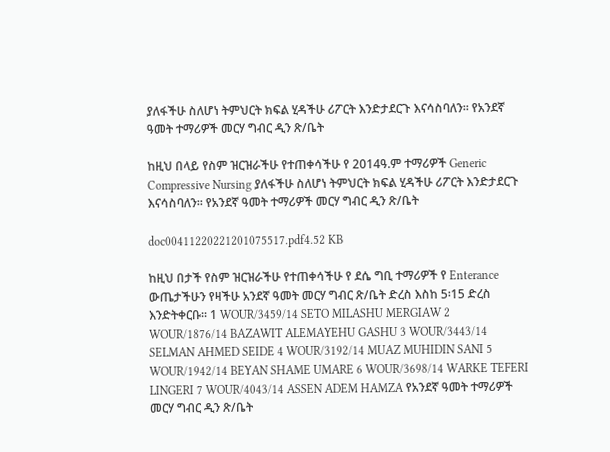ያለፋችሁ ስለሆነ ትምህርት ክፍል ሂዳችሁ ሪፖርት እንድታደርጉ እናሳስባለን፡፡ የአንደኛ ዓመት ተማሪዎች መርሃ ግብር ዲን ጽ/ቤት

ከዚህ በላይ የስም ዝርዝራችሁ የተጠቀሳችሁ የ 2014ዓ.ም ተማሪዎች Generic Compressive Nursing ያለፋችሁ ስለሆነ ትምህርት ክፍል ሂዳችሁ ሪፖርት እንድታደርጉ እናሳስባለን፡፡ የአንደኛ ዓመት ተማሪዎች መርሃ ግብር ዲን ጽ/ቤት

doc00411220221201075517.pdf4.52 KB

ከዚህ በታች የስም ዝርዝራችሁ የተጠቀሳችሁ የ ደሴ ግቢ ተማሪዎች የ Enterance ውጤታችሁን የዛችሁ አንደኛ ዓመት መርሃ ግብር ጽ/ቤት ድረስ እስከ 5፡15 ድረስ እንድትቀርቡ፡፡ 1 WOUR/3459/14 SETO MILASHU MERGIAW 2 WOUR/1876/14 BAZAWIT ALEMAYEHU GASHU 3 WOUR/3443/14 SELMAN AHMED SEIDE 4 WOUR/3192/14 MUAZ MUHIDIN SANI 5 WOUR/1942/14 BEYAN SHAME UMARE 6 WOUR/3698/14 WARKE TEFERI LINGERI 7 WOUR/4043/14 ASSEN ADEM HAMZA የአንደኛ ዓመት ተማሪዎች መርሃ ግብር ዲን ጽ/ቤት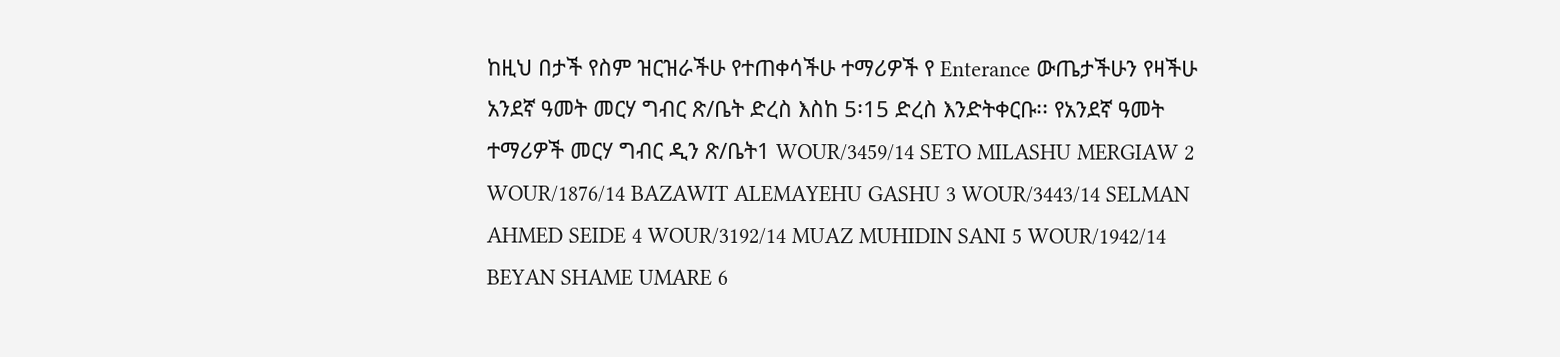ከዚህ በታች የስም ዝርዝራችሁ የተጠቀሳችሁ ተማሪዎች የ Enterance ውጤታችሁን የዛችሁ አንደኛ ዓመት መርሃ ግብር ጽ/ቤት ድረስ እስከ 5፡15 ድረስ እንድትቀርቡ፡፡ የአንደኛ ዓመት ተማሪዎች መርሃ ግብር ዲን ጽ/ቤት1 WOUR/3459/14 SETO MILASHU MERGIAW 2 WOUR/1876/14 BAZAWIT ALEMAYEHU GASHU 3 WOUR/3443/14 SELMAN AHMED SEIDE 4 WOUR/3192/14 MUAZ MUHIDIN SANI 5 WOUR/1942/14 BEYAN SHAME UMARE 6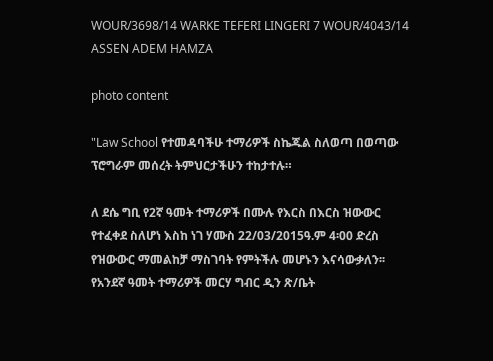WOUR/3698/14 WARKE TEFERI LINGERI 7 WOUR/4043/14 ASSEN ADEM HAMZA

photo content

"Law School የተመዳባችሁ ተማሪዎች ስኬጁል ስለወጣ በወጣው ፕሮግራም መሰረት ትምህርታችሁን ተከታተሉ።

ለ ደሴ ግቢ የ2ኛ ዓመት ተማሪዎች በሙሉ የእርስ በእርስ ዝውውር የተፈቀደ ስለሆነ እስከ ነገ ሃሙስ 22/03/2015ዓ.ም 4፡00 ድረስ የዝውውር ማመልከቻ ማስገባት የምትችሉ መሆኑን እናሳውቃለን፡፡ የአንደኛ ዓመት ተማሪዎች መርሃ ግብር ዲን ጽ/ቤት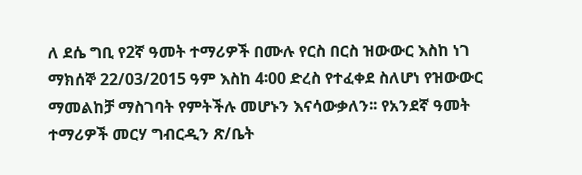ለ ደሴ ግቢ የ2ኛ ዓመት ተማሪዎች በሙሉ የርስ በርስ ዝውውር እስከ ነገ ማክሰኞ 22/03/2015 ዓም እስከ 4፡00 ድረስ የተፈቀደ ስለሆነ የዝውውር ማመልከቻ ማስገባት የምትችሉ መሆኑን እናሳውቃለን፡፡ የአንደኛ ዓመት ተማሪዎች መርሃ ግብርዲን ጽ/ቤት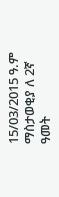15/03/2015 ዓ.ም ማስታወቂያ ለ 2ኛ ዓመት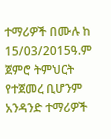ተማሪዎች በሙሉ ከ 15/03/2015ዓ.ም ጀምሮ ትምህርት የተጀመረ ቢሆንም አንዳንድ ተማሪዎች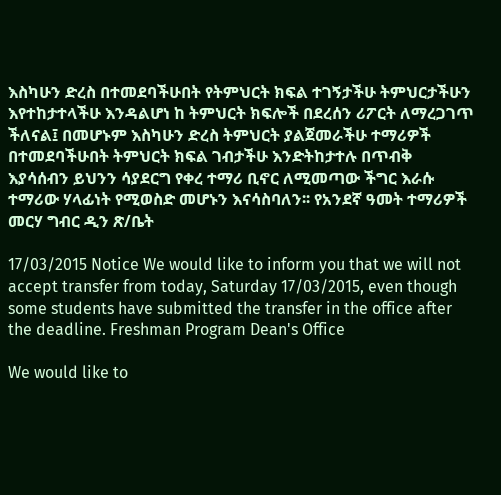እስካሁን ድረስ በተመደባችሁበት የትምህርት ክፍል ተገኝታችሁ ትምህርታችሁን እየተከታተላችሁ እንዳልሆነ ከ ትምህርት ክፍሎች በደረሰን ሪፖርት ለማረጋገጥ ችለናል፤ በመሆኑም እስካሁን ድረስ ትምህርት ያልጀመራችሁ ተማሪዎች በተመደባችሁበት ትምህርት ክፍል ገብታችሁ እንድትከታተሉ በጥብቅ እያሳሰብን ይህንን ሳያደርግ የቀረ ተማሪ ቢኖር ለሚመጣው ችግር እራሱ ተማሪው ሃላፊነት የሚወስድ መሆኑን እናሳስባለን፡፡ የአንደኛ ዓመት ተማሪዎች መርሃ ግብር ዲን ጽ/ቤት

17/03/2015 Notice We would like to inform you that we will not accept transfer from today, Saturday 17/03/2015, even though some students have submitted the transfer in the office after the deadline. Freshman Program Dean's Office

We would like to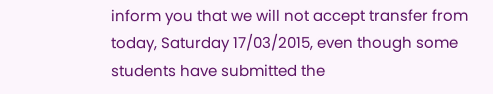inform you that we will not accept transfer from today, Saturday 17/03/2015, even though some students have submitted the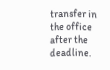transfer in the office after the deadline.